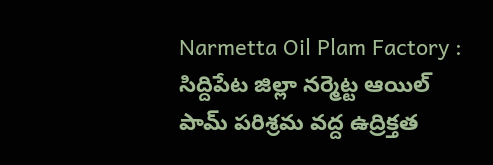Narmetta Oil Plam Factory : సిద్దిపేట జిల్లా నర్మెట్ట ఆయిల్ పామ్ పరిశ్రమ వద్ద ఉద్రిక్తత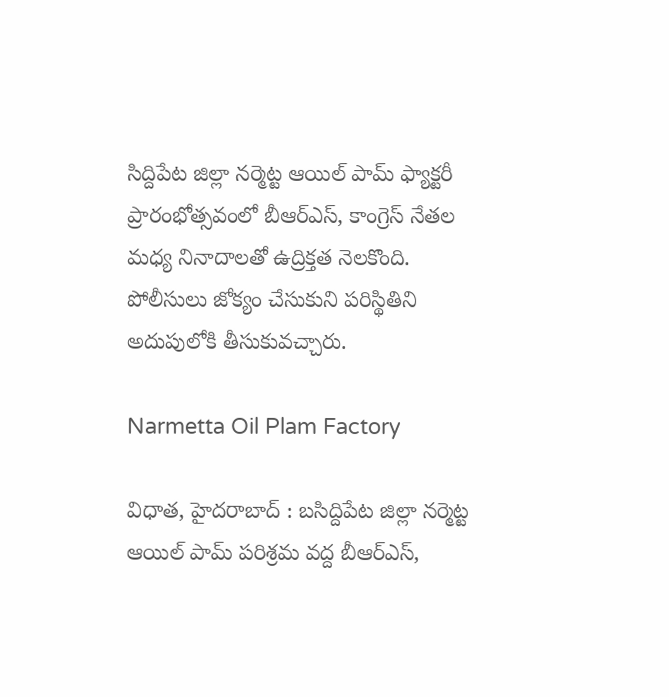సిద్దిపేట జిల్లా నర్మెట్ట ఆయిల్ పామ్ ఫ్యాక్టరీ ప్రారంభోత్సవంలో బీఆర్ఎస్, కాంగ్రెస్ నేతల మధ్య నినాదాలతో ఉద్రిక్తత నెలకొంది. పోలీసులు జోక్యం చేసుకుని పరిస్థితిని అదుపులోకి తీసుకువచ్చారు.

Narmetta Oil Plam Factory

విధాత, హైదరాబాద్ : బసిద్దిపేట జిల్లా నర్మెట్ట ఆయిల్ పామ్ పరిశ్రమ వద్ద బీఆర్ఎస్,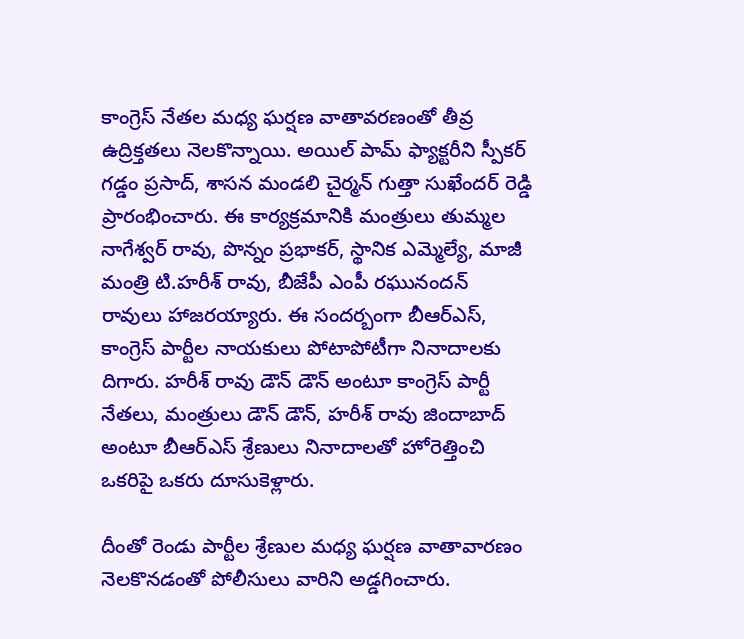కాంగ్రెస్ నేతల మధ్య ఘర్షణ వాతావరణంతో తీవ్ర ఉద్రిక్తతలు నెలకొన్నాయి. అయిల్ పామ్ ఫ్యాక్టరీని స్పీకర్ గడ్డం ప్రసాద్, శాసన మండలి చైర్మన్ గుత్తా సుఖేందర్ రెడ్డి ప్రారంభించారు. ఈ కార్యక్రమానికి మంత్రులు తుమ్మల నాగేశ్వర్ రావు, పొన్నం ప్రభాకర్, స్థానిక ఎమ్మెల్యే, మాజీ మంత్రి టి.హరీశ్ రావు, బీజేపీ ఎంపీ రఘునందన్ రావులు హాజరయ్యారు. ఈ సందర్బంగా బీఆర్ఎస్, కాంగ్రెస్ పార్టీల నాయకులు పోటాపోటీగా నినాదాలకు దిగారు. హరీశ్ రావు డౌన్ డౌన్ అంటూ కాంగ్రెస్ పార్టీ నేతలు, మంత్రులు డౌన్ డౌన్, హరీశ్ రావు జిందాబాద్ అంటూ బీఆర్ఎస్ శ్రేణులు నినాదాలతో హోరెత్తించి ఒకరిపై ఒకరు దూసుకెళ్లారు.

దీంతో రెండు పార్టీల శ్రేణుల మధ్య ఘర్షణ వాతావారణం నెలకొనడంతో పోలీసులు వారిని అడ్డగించారు.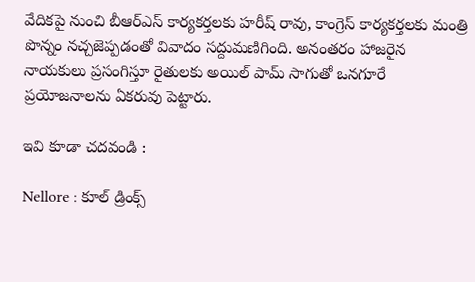వేదికపై నుంచి బీఆర్ఎస్ కార్యకర్తలకు హరీష్ రావు, కాంగ్రెస్ కార్యకర్తలకు మంత్రి పొన్నం నచ్చజెప్పడంతో వివాదం సద్దుమణిగింది. అనంతరం హాజరైన నాయకులు ప్రసంగిస్తూ రైతులకు అయిల్ పామ్ సాగుతో ఒనగూరే ప్రయోజనాలను ఏకరువు పెట్టారు.

ఇవి కూడా చదవండి :

Nellore : కూల్ డ్రింక్స్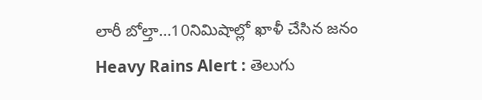లారీ బోల్తా…10నిమిషాల్లో ఖాళీ చేసిన జనం
Heavy Rains Alert : తెలుగు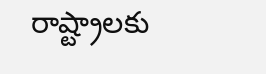రాష్ట్రాలకు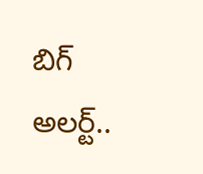బిగ్ అలర్ట్..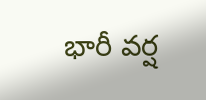భారీ వర్ష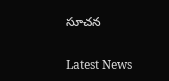సూచన

Latest News